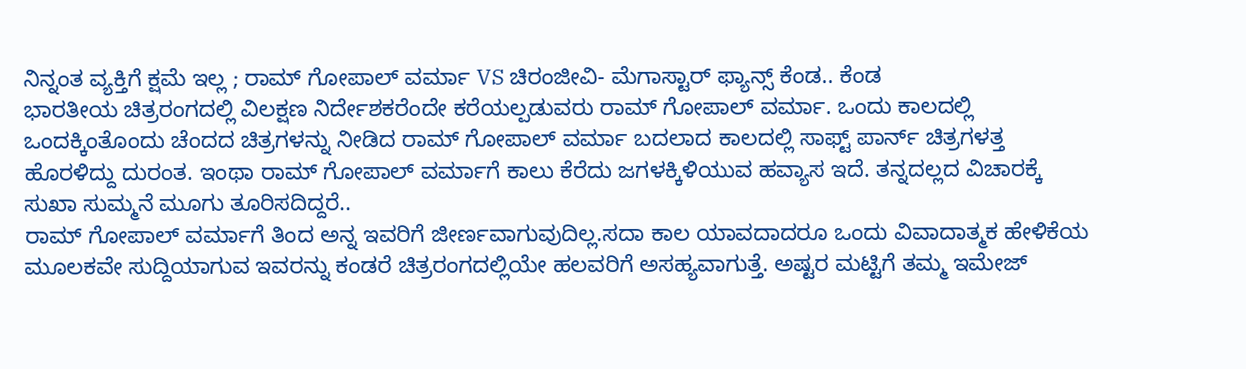ನಿನ್ನಂತ ವ್ಯಕ್ತಿಗೆ ಕ್ಷಮೆ ಇಲ್ಲ ; ರಾಮ್ ಗೋಪಾಲ್ ವರ್ಮಾ VS ಚಿರಂಜೀವಿ- ಮೆಗಾಸ್ಟಾರ್ ಫ್ಯಾನ್ಸ್ ಕೆಂಡ.. ಕೆಂಡ
ಭಾರತೀಯ ಚಿತ್ರರಂಗದಲ್ಲಿ ವಿಲಕ್ಷಣ ನಿರ್ದೇಶಕರೆಂದೇ ಕರೆಯಲ್ಪಡುವರು ರಾಮ್ ಗೋಪಾಲ್ ವರ್ಮಾ. ಒಂದು ಕಾಲದಲ್ಲಿ ಒಂದಕ್ಕಿಂತೊಂದು ಚೆಂದದ ಚಿತ್ರಗಳನ್ನು ನೀಡಿದ ರಾಮ್ ಗೋಪಾಲ್ ವರ್ಮಾ ಬದಲಾದ ಕಾಲದಲ್ಲಿ ಸಾಫ್ಟ್ ಪಾರ್ನ್ ಚಿತ್ರಗಳತ್ತ ಹೊರಳಿದ್ದು ದುರಂತ. ಇಂಥಾ ರಾಮ್ ಗೋಪಾಲ್ ವರ್ಮಾಗೆ ಕಾಲು ಕೆರೆದು ಜಗಳಕ್ಕಿಳಿಯುವ ಹವ್ಯಾಸ ಇದೆ. ತನ್ನದಲ್ಲದ ವಿಚಾರಕ್ಕೆ ಸುಖಾ ಸುಮ್ಮನೆ ಮೂಗು ತೂರಿಸದಿದ್ದರೆ..
ರಾಮ್ ಗೋಪಾಲ್ ವರ್ಮಾಗೆ ತಿಂದ ಅನ್ನ ಇವರಿಗೆ ಜೀರ್ಣವಾಗುವುದಿಲ್ಲ.ಸದಾ ಕಾಲ ಯಾವದಾದರೂ ಒಂದು ವಿವಾದಾತ್ಮಕ ಹೇಳಿಕೆಯ ಮೂಲಕವೇ ಸುದ್ದಿಯಾಗುವ ಇವರನ್ನು ಕಂಡರೆ ಚಿತ್ರರಂಗದಲ್ಲಿಯೇ ಹಲವರಿಗೆ ಅಸಹ್ಯವಾಗುತ್ತೆ. ಅಷ್ಟರ ಮಟ್ಟಿಗೆ ತಮ್ಮ ಇಮೇಜ್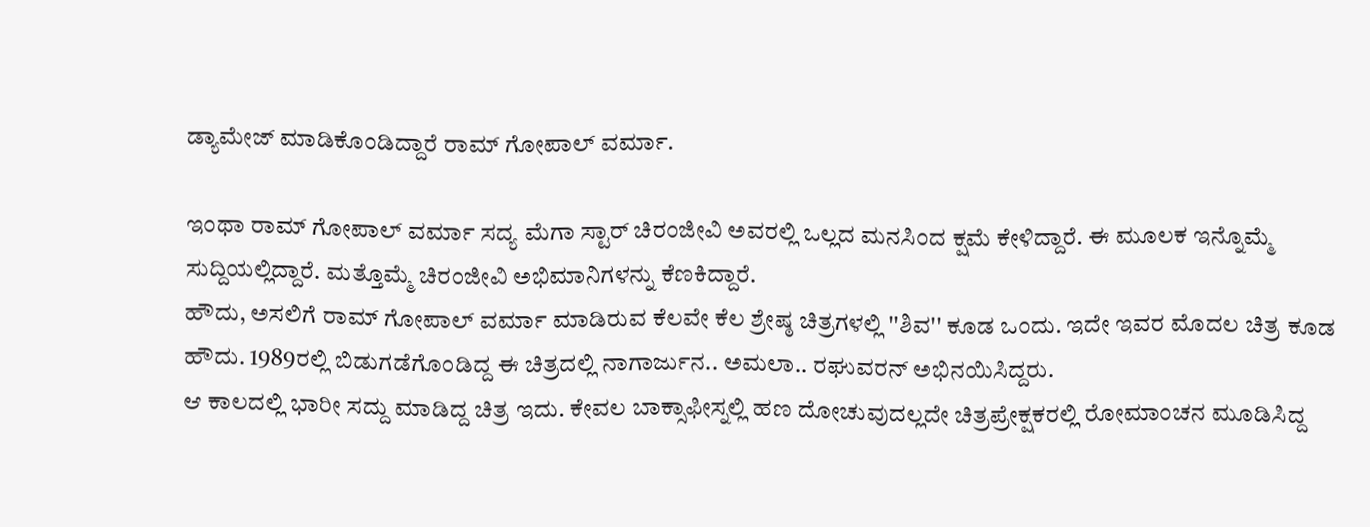ಡ್ಯಾಮೇಜ್ ಮಾಡಿಕೊಂಡಿದ್ದಾರೆ ರಾಮ್ ಗೋಪಾಲ್ ವರ್ಮಾ.

ಇಂಥಾ ರಾಮ್ ಗೋಪಾಲ್ ವರ್ಮಾ ಸದ್ಯ ಮೆಗಾ ಸ್ಟಾರ್ ಚಿರಂಜೀವಿ ಅವರಲ್ಲಿ ಒಲ್ಲದ ಮನಸಿಂದ ಕ್ಷಮೆ ಕೇಳಿದ್ದಾರೆ. ಈ ಮೂಲಕ ಇನ್ನೊಮ್ಮೆ ಸುದ್ದಿಯಲ್ಲಿದ್ದಾರೆ. ಮತ್ತೊಮ್ಮೆ ಚಿರಂಜೀವಿ ಅಭಿಮಾನಿಗಳನ್ನು ಕೆಣಕಿದ್ದಾರೆ.
ಹೌದು, ಅಸಲಿಗೆ ರಾಮ್ ಗೋಪಾಲ್ ವರ್ಮಾ ಮಾಡಿರುವ ಕೆಲವೇ ಕೆಲ ಶ್ರೇಷ್ಠ ಚಿತ್ರಗಳಲ್ಲಿ ''ಶಿವ'' ಕೂಡ ಒಂದು. ಇದೇ ಇವರ ಮೊದಲ ಚಿತ್ರ ಕೂಡ ಹೌದು. 1989ರಲ್ಲಿ ಬಿಡುಗಡೆಗೊಂಡಿದ್ದ ಈ ಚಿತ್ರದಲ್ಲಿ ನಾಗಾರ್ಜುನ.. ಅಮಲಾ.. ರಘುವರನ್ ಅಭಿನಯಿಸಿದ್ದರು.
ಆ ಕಾಲದಲ್ಲಿ ಭಾರೀ ಸದ್ದು ಮಾಡಿದ್ದ ಚಿತ್ರ ಇದು. ಕೇವಲ ಬಾಕ್ಸಾಫೀಸ್ನಲ್ಲಿ ಹಣ ದೋಚುವುದಲ್ಲದೇ ಚಿತ್ರಪ್ರೇಕ್ಷಕರಲ್ಲಿ ರೋಮಾಂಚನ ಮೂಡಿಸಿದ್ದ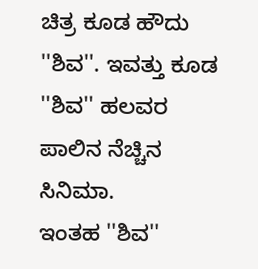ಚಿತ್ರ ಕೂಡ ಹೌದು ''ಶಿವ''. ಇವತ್ತು ಕೂಡ ''ಶಿವ'' ಹಲವರ ಪಾಲಿನ ನೆಚ್ಚಿನ ಸಿನಿಮಾ.
ಇಂತಹ ''ಶಿವ''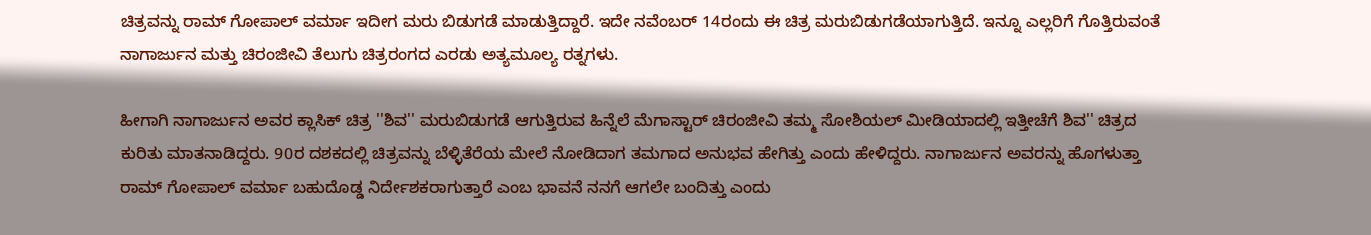ಚಿತ್ರವನ್ನು ರಾಮ್ ಗೋಪಾಲ್ ವರ್ಮಾ ಇದೀಗ ಮರು ಬಿಡುಗಡೆ ಮಾಡುತ್ತಿದ್ದಾರೆ. ಇದೇ ನವೆಂಬರ್ 14ರಂದು ಈ ಚಿತ್ರ ಮರುಬಿಡುಗಡೆಯಾಗುತ್ತಿದೆ. ಇನ್ನೂ ಎಲ್ಲರಿಗೆ ಗೊತ್ತಿರುವಂತೆ ನಾಗಾರ್ಜುನ ಮತ್ತು ಚಿರಂಜೀವಿ ತೆಲುಗು ಚಿತ್ರರಂಗದ ಎರಡು ಅತ್ಯಮೂಲ್ಯ ರತ್ನಗಳು.

ಹೀಗಾಗಿ ನಾಗಾರ್ಜುನ ಅವರ ಕ್ಲಾಸಿಕ್ ಚಿತ್ರ ''ಶಿವ'' ಮರುಬಿಡುಗಡೆ ಆಗುತ್ತಿರುವ ಹಿನ್ನೆಲೆ ಮೆಗಾಸ್ಟಾರ್ ಚಿರಂಜೀವಿ ತಮ್ಮ ಸೋಶಿಯಲ್ ಮೀಡಿಯಾದಲ್ಲಿ ಇತ್ತೀಚೆಗೆ ಶಿವ'' ಚಿತ್ರದ ಕುರಿತು ಮಾತನಾಡಿದ್ದರು. 90ರ ದಶಕದಲ್ಲಿ ಚಿತ್ರವನ್ನು ಬೆಳ್ಳಿತೆರೆಯ ಮೇಲೆ ನೋಡಿದಾಗ ತಮಗಾದ ಅನುಭವ ಹೇಗಿತ್ತು ಎಂದು ಹೇಳಿದ್ದರು. ನಾಗಾರ್ಜುನ ಅವರನ್ನು ಹೊಗಳುತ್ತಾ ರಾಮ್ ಗೋಪಾಲ್ ವರ್ಮಾ ಬಹುದೊಡ್ಡ ನಿರ್ದೇಶಕರಾಗುತ್ತಾರೆ ಎಂಬ ಭಾವನೆ ನನಗೆ ಆಗಲೇ ಬಂದಿತ್ತು ಎಂದು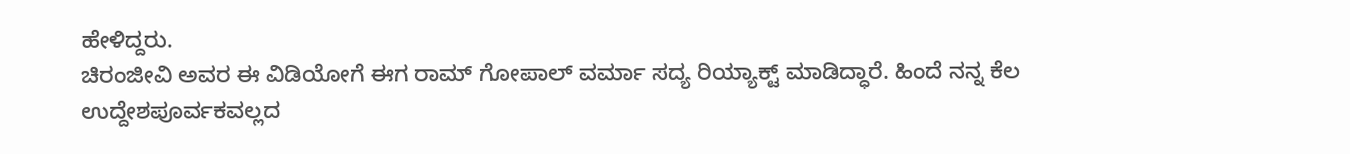ಹೇಳಿದ್ದರು.
ಚಿರಂಜೀವಿ ಅವರ ಈ ವಿಡಿಯೋಗೆ ಈಗ ರಾಮ್ ಗೋಪಾಲ್ ವರ್ಮಾ ಸದ್ಯ ರಿಯ್ಯಾಕ್ಟ್ ಮಾಡಿದ್ಧಾರೆ. ಹಿಂದೆ ನನ್ನ ಕೆಲ ಉದ್ದೇಶಪೂರ್ವಕವಲ್ಲದ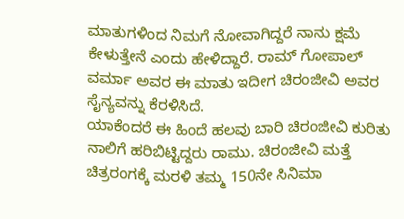ಮಾತುಗಳಿಂದ ನಿಮಗೆ ನೋವಾಗಿದ್ದರೆ ನಾನು ಕ್ಷಮೆ ಕೇಳುತ್ತೇನೆ ಎಂದು ಹೇಳಿದ್ದಾರೆ. ರಾಮ್ ಗೋಪಾಲ್ ವರ್ಮಾ ಅವರ ಈ ಮಾತು ಇದೀಗ ಚಿರಂಜೀವಿ ಅವರ ಸೈನ್ಯವನ್ನು ಕೆರಳಿಸಿದೆ.
ಯಾಕೆಂದರೆ ಈ ಹಿಂದೆ ಹಲವು ಬಾರಿ ಚಿರಂಜೀವಿ ಕುರಿತು ನಾಲಿಗೆ ಹರಿಬಿಟ್ಟಿದ್ದರು ರಾಮು. ಚಿರಂಜೀವಿ ಮತ್ತೆ ಚಿತ್ರರಂಗಕ್ಕೆ ಮರಳಿ ತಮ್ಮ 150ನೇ ಸಿನಿಮಾ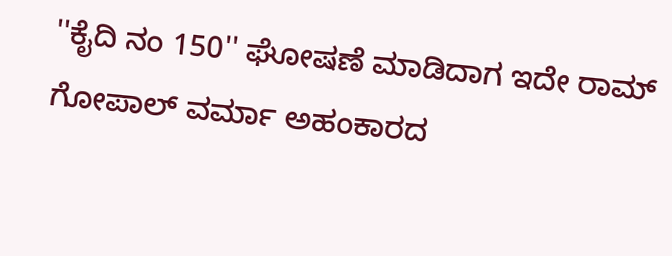''ಕೈದಿ ನಂ 150'' ಘೋಷಣೆ ಮಾಡಿದಾಗ ಇದೇ ರಾಮ್ ಗೋಪಾಲ್ ವರ್ಮಾ ಅಹಂಕಾರದ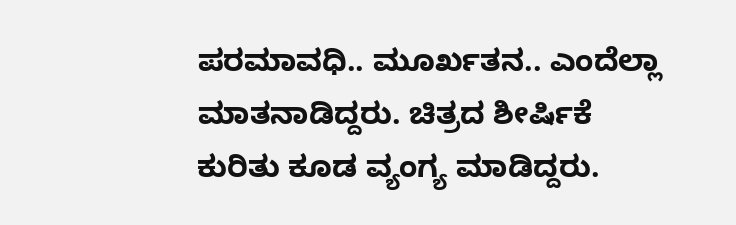ಪರಮಾವಧಿ.. ಮೂರ್ಖತನ.. ಎಂದೆಲ್ಲಾ ಮಾತನಾಡಿದ್ದರು. ಚಿತ್ರದ ಶೀರ್ಷಿಕೆ ಕುರಿತು ಕೂಡ ವ್ಯಂಗ್ಯ ಮಾಡಿದ್ದರು.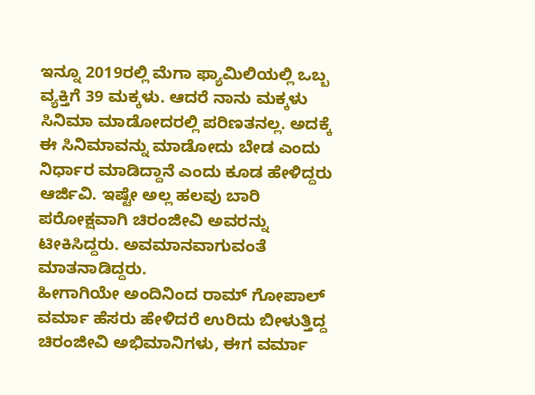ಇನ್ನೂ 2019ರಲ್ಲಿ ಮೆಗಾ ಫ್ಯಾಮಿಲಿಯಲ್ಲಿ ಒಬ್ಬ ವ್ಯಕ್ತಿಗೆ 39 ಮಕ್ಕಳು. ಆದರೆ ನಾನು ಮಕ್ಕಳು ಸಿನಿಮಾ ಮಾಡೋದರಲ್ಲಿ ಪರಿಣತನಲ್ಲ. ಅದಕ್ಕೆ ಈ ಸಿನಿಮಾವನ್ನು ಮಾಡೋದು ಬೇಡ ಎಂದು ನಿರ್ಧಾರ ಮಾಡಿದ್ದಾನೆ ಎಂದು ಕೂಡ ಹೇಳಿದ್ದರು ಆರ್ಜಿವಿ. ಇಷ್ಟೇ ಅಲ್ಲ ಹಲವು ಬಾರಿ ಪರೋಕ್ಷವಾಗಿ ಚಿರಂಜೀವಿ ಅವರನ್ನು ಟೀಕಿಸಿದ್ದರು. ಅವಮಾನವಾಗುವಂತೆ ಮಾತನಾಡಿದ್ದರು.
ಹೀಗಾಗಿಯೇ ಅಂದಿನಿಂದ ರಾಮ್ ಗೋಪಾಲ್ ವರ್ಮಾ ಹೆಸರು ಹೇಳಿದರೆ ಉರಿದು ಬೀಳುತ್ತಿದ್ದ ಚಿರಂಜೀವಿ ಅಭಿಮಾನಿಗಳು, ಈಗ ವರ್ಮಾ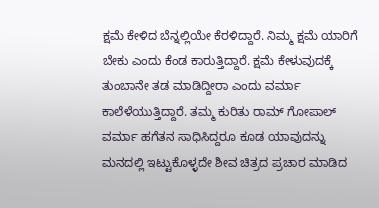ಕ್ಷಮೆ ಕೇಳಿದ ಬೆನ್ನಲ್ಲಿಯೇ ಕೆರಳಿದ್ದಾರೆ. ನಿಮ್ಮ ಕ್ಷಮೆ ಯಾರಿಗೆ ಬೇಕು ಎಂದು ಕೆಂಡ ಕಾರುತ್ತಿದ್ದಾರೆ. ಕ್ಷಮೆ ಕೇಳುವುದಕ್ಕೆ ತುಂಬಾನೇ ತಡ ಮಾಡಿದ್ದೀರಾ ಎಂದು ವರ್ಮಾ ಕಾಲೆಳೆಯುತ್ತಿದ್ದಾರೆ. ತಮ್ಮ ಕುರಿತು ರಾಮ್ ಗೋಪಾಲ್ ವರ್ಮಾ ಹಗೆತನ ಸಾಧಿಸಿದ್ದರೂ ಕೂಡ ಯಾವುದನ್ನು ಮನದಲ್ಲಿ ಇಟ್ಟುಕೊಳ್ಳದೇ ಶೀವ ಚಿತ್ರದ ಪ್ರಚಾರ ಮಾಡಿದ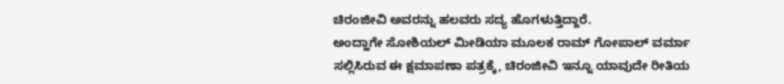ಚಿರಂಜೀವಿ ಅವರನ್ನು ಹಲವರು ಸದ್ಯ ಹೊಗಳುತ್ತಿದ್ದಾರೆ.
ಅಂದ್ಹಾಗೇ ಸೋಶಿಯಲ್ ಮೀಡಿಯಾ ಮೂಲಕ ರಾಮ್ ಗೋಪಾಲ್ ವರ್ಮಾ ಸಲ್ಲಿಸಿರುವ ಈ ಕ್ಷಮಾಪಣಾ ಪತ್ರಕ್ಕೆ, ಚಿರಂಜೀವಿ ಇನ್ನೂ ಯಾವುದೇ ರೀತಿಯ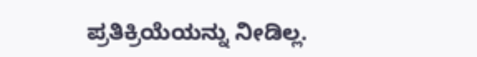ಪ್ರತಿಕ್ರಿಯೆಯನ್ನು ನೀಡಿಲ್ಲ.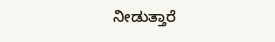ನೀಡುತ್ತಾರೆ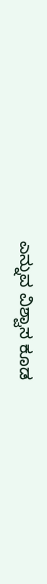ಎನ್ನುವ ವಿಶ್ವಾಸ ಕೂಡ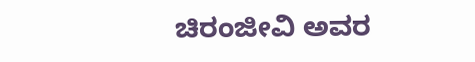ಚಿರಂಜೀವಿ ಅವರ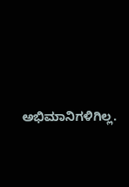ಅಭಿಮಾನಿಗಳಿಗಿಲ್ಲ.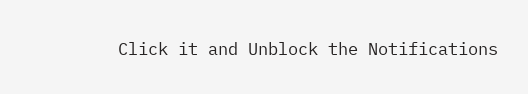Click it and Unblock the Notifications